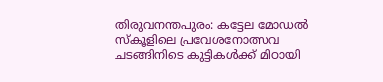തിരുവനന്തപുരം: കട്ടേല മോഡൽ സ്കൂളിലെ പ്രവേശനോത്സവ ചടങ്ങിനിടെ കുട്ടികൾക്ക് മിഠായി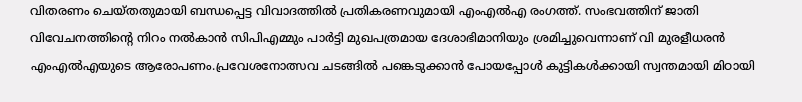വിതരണം ചെയ്തതുമായി ബന്ധപ്പെട്ട വിവാദത്തിൽ പ്രതികരണവുമായി എംഎൽഎ രംഗത്ത്. സംഭവത്തിന് ജാതി വിവേചനത്തിന്റെ നിറം നൽകാൻ സിപിഎമ്മും പാർട്ടി മുഖപത്രമായ ദേശാഭിമാനിയും ശ്രമിച്ചുവെന്നാണ് വി മുരളീധരൻ എംഎൽഎയുടെ ആരോപണം.പ്രവേശനോത്സവ ചടങ്ങിൽ പങ്കെടുക്കാൻ പോയപ്പോൾ കുട്ടികൾക്കായി സ്വന്തമായി മിഠായി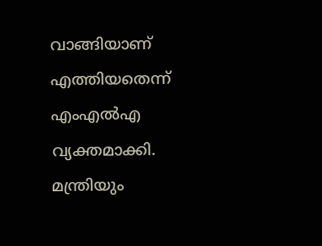വാങ്ങിയാണ് എത്തിയതെന്ന് എംഎൽഎ വ്യക്തമാക്കി.
മന്ത്രിയും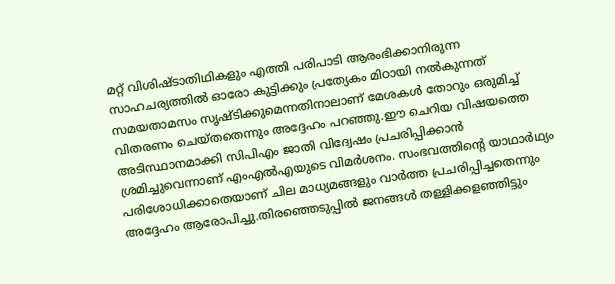മറ്റ് വിശിഷ്ടാതിഥികളും എത്തി പരിപാടി ആരംഭിക്കാനിരുന്ന സാഹചര്യത്തിൽ ഓരോ കുട്ടിക്കും പ്രത്യേകം മിഠായി നൽകുന്നത് സമയതാമസം സൃഷ്ടിക്കുമെന്നതിനാലാണ് മേശകൾ തോറും ഒരുമിച്ച് വിതരണം ചെയ്തതെന്നും അദ്ദേഹം പറഞ്ഞു.ഈ ചെറിയ വിഷയത്തെ അടിസ്ഥാനമാക്കി സിപിഎം ജാതി വിദ്വേഷം പ്രചരിപ്പിക്കാൻ ശ്രമിച്ചുവെന്നാണ് എംഎൽഎയുടെ വിമർശനം. സംഭവത്തിന്റെ യാഥാർഥ്യം പരിശോധിക്കാതെയാണ് ചില മാധ്യമങ്ങളും വാർത്ത പ്രചരിപ്പിച്ചതെന്നും അദ്ദേഹം ആരോപിച്ചു.തിരഞ്ഞെടുപ്പിൽ ജനങ്ങൾ തള്ളിക്കളഞ്ഞിട്ടും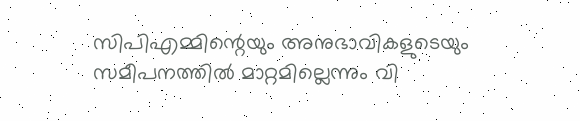സിപിഎമ്മിന്റെയും അനുഭാവികളുടെയും സമീപനത്തിൽ മാറ്റമില്ലെന്നും വി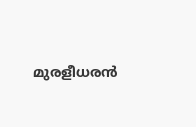മുരളീധരൻ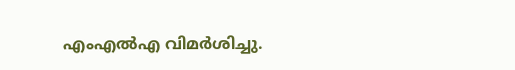എംഎൽഎ വിമർശിച്ചു.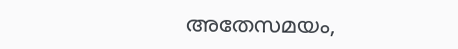അതേസമയം,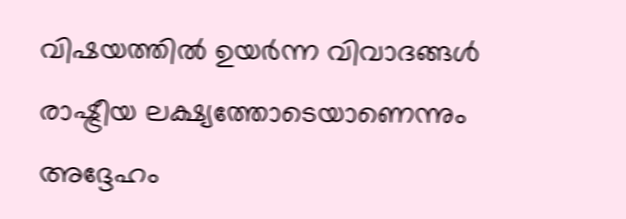വിഷയത്തിൽ ഉയർന്ന വിവാദങ്ങൾ രാഷ്ട്രീയ ലക്ഷ്യത്തോടെയാണെന്നും അദ്ദേഹം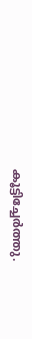കൂട്ടിച്ചേർത്തു.